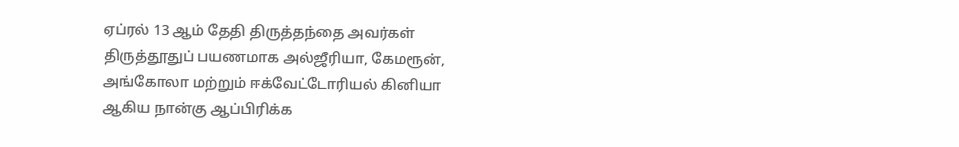ஏப்ரல் 13 ஆம் தேதி திருத்தந்தை அவர்கள் திருத்தூதுப் பயணமாக அல்ஜீரியா, கேமரூன், அங்கோலா மற்றும் ஈக்வேட்டோரியல் கினியா ஆகிய நான்கு ஆப்பிரிக்க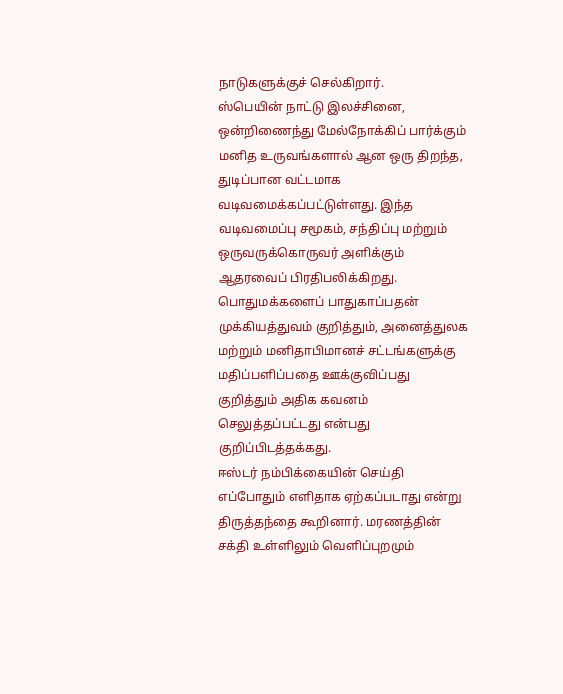நாடுகளுக்குச் செல்கிறார்.
ஸ்பெயின் நாட்டு இலச்சினை, ஒன்றிணைந்து மேல்நோக்கிப் பார்க்கும் மனித உருவங்களால் ஆன ஒரு திறந்த, துடிப்பான வட்டமாக வடிவமைக்கப்பட்டுள்ளது. இந்த வடிவமைப்பு சமூகம், சந்திப்பு மற்றும் ஒருவருக்கொருவர் அளிக்கும் ஆதரவைப் பிரதிபலிக்கிறது.
பொதுமக்களைப் பாதுகாப்பதன் முக்கியத்துவம் குறித்தும், அனைத்துலக மற்றும் மனிதாபிமானச் சட்டங்களுக்கு மதிப்பளிப்பதை ஊக்குவிப்பது குறித்தும் அதிக கவனம் செலுத்தப்பட்டது என்பது குறிப்பிடத்தக்கது.
ஈஸ்டர் நம்பிக்கையின் செய்தி எப்போதும் எளிதாக ஏற்கப்படாது என்று திருத்தந்தை கூறினார். மரணத்தின் சக்தி உள்ளிலும் வெளிப்புறமும்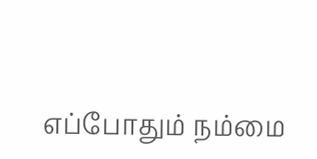எப்போதும் நம்மை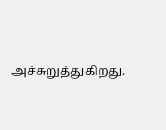அச்சுறுத்துகிறது.